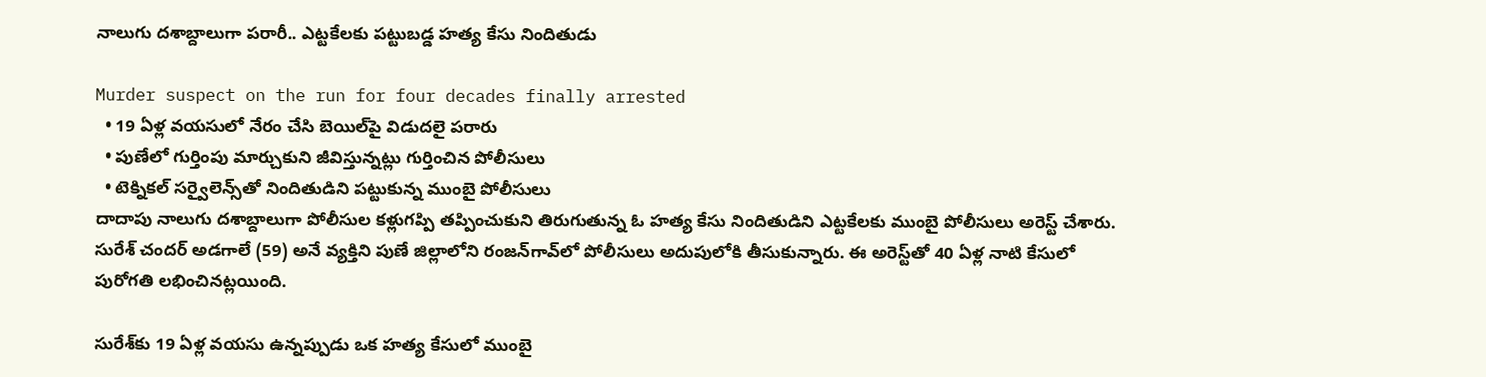నాలుగు దశాబ్దాలుగా పరారీ.. ఎట్టకేలకు పట్టుబడ్డ హత్య కేసు నిందితుడు

Murder suspect on the run for four decades finally arrested
  • 19 ఏళ్ల వయసులో నేరం చేసి బెయిల్‌పై విడుదలై పరారు
  • పుణేలో గుర్తింపు మార్చుకుని జీవిస్తున్నట్లు గుర్తించిన పోలీసులు
  • టెక్నికల్ సర్వైలెన్స్‌తో నిందితుడిని పట్టుకున్న ముంబై పోలీసులు
దాదాపు నాలుగు దశాబ్దాలుగా పోలీసుల కళ్లుగప్పి తప్పించుకుని తిరుగుతున్న ఓ హత్య కేసు నిందితుడిని ఎట్టకేలకు ముంబై పోలీసులు అరెస్ట్ చేశారు. సురేశ్ చందర్ అడగాలే (59) అనే వ్యక్తిని పుణే జిల్లాలోని రంజన్‌గావ్‌లో పోలీసులు అదుపులోకి తీసుకున్నారు. ఈ అరెస్ట్‌తో 40 ఏళ్ల నాటి కేసులో పురోగతి లభించినట్లయింది.

సురేశ్‌కు 19 ఏళ్ల వయసు ఉన్నప్పుడు ఒక హత్య కేసులో ముంబై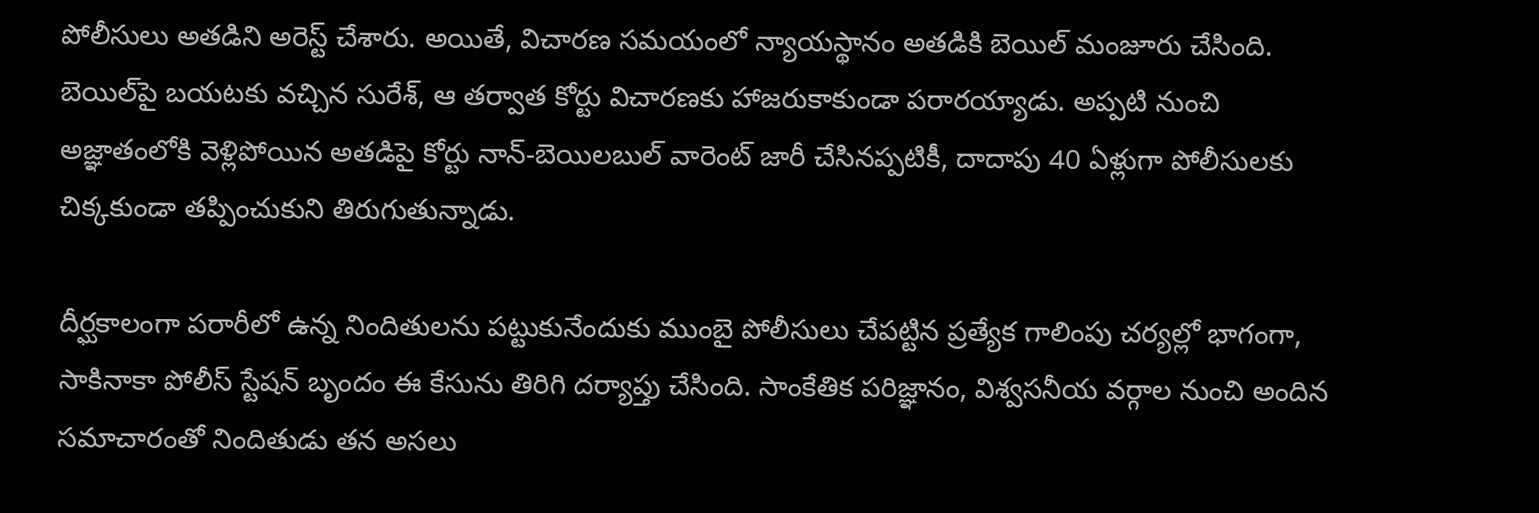పోలీసులు అతడిని అరెస్ట్ చేశారు. అయితే, విచారణ సమయంలో న్యాయస్థానం అతడికి బెయిల్ మంజూరు చేసింది. బెయిల్‌పై బయటకు వచ్చిన సురేశ్, ఆ తర్వాత కోర్టు విచారణకు హాజరుకాకుండా పరారయ్యాడు. అప్పటి నుంచి అజ్ఞాతంలోకి వెళ్లిపోయిన అతడిపై కోర్టు నాన్-బెయిలబుల్ వారెంట్ జారీ చేసినప్పటికీ, దాదాపు 40 ఏళ్లుగా పోలీసులకు చిక్కకుండా తప్పించుకుని తిరుగుతున్నాడు.

దీర్ఘకాలంగా పరారీలో ఉన్న నిందితులను పట్టుకునేందుకు ముంబై పోలీసులు చేపట్టిన ప్రత్యేక గాలింపు చర్యల్లో భాగంగా, సాకినాకా పోలీస్ స్టేషన్ బృందం ఈ కేసును తిరిగి దర్యాప్తు చేసింది. సాంకేతిక పరిజ్ఞానం, విశ్వసనీయ వర్గాల నుంచి అందిన సమాచారంతో నిందితుడు తన అసలు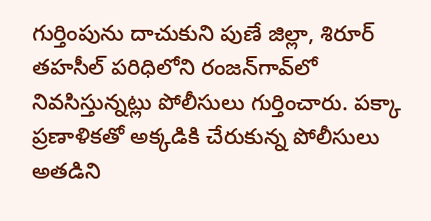గుర్తింపును దాచుకుని పుణే జిల్లా, శిరూర్ తహసీల్ పరిధిలోని రంజన్‌గావ్‌లో నివసిస్తున్నట్లు పోలీసులు గుర్తించారు. పక్కా ప్రణాళికతో అక్కడికి చేరుకున్న పోలీసులు అతడిని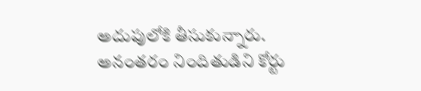అదుపులోకి తీసుకున్నారు. అనంతరం నిందితుడిని కోర్టు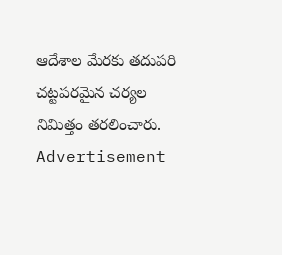ఆదేశాల మేరకు తదుపరి చట్టపరమైన చర్యల నిమిత్తం తరలించారు.
Advertisement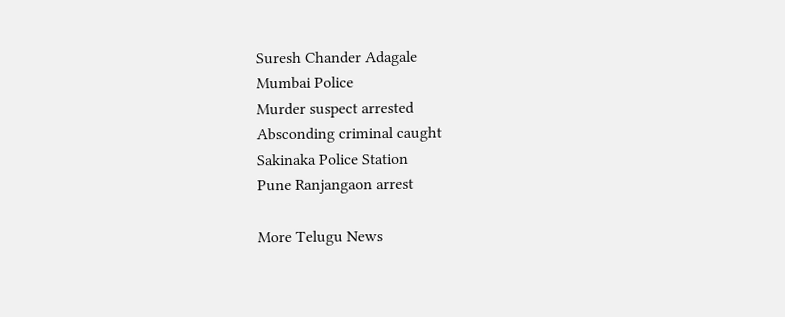Suresh Chander Adagale
Mumbai Police
Murder suspect arrested
Absconding criminal caught
Sakinaka Police Station
Pune Ranjangaon arrest

More Telugu News